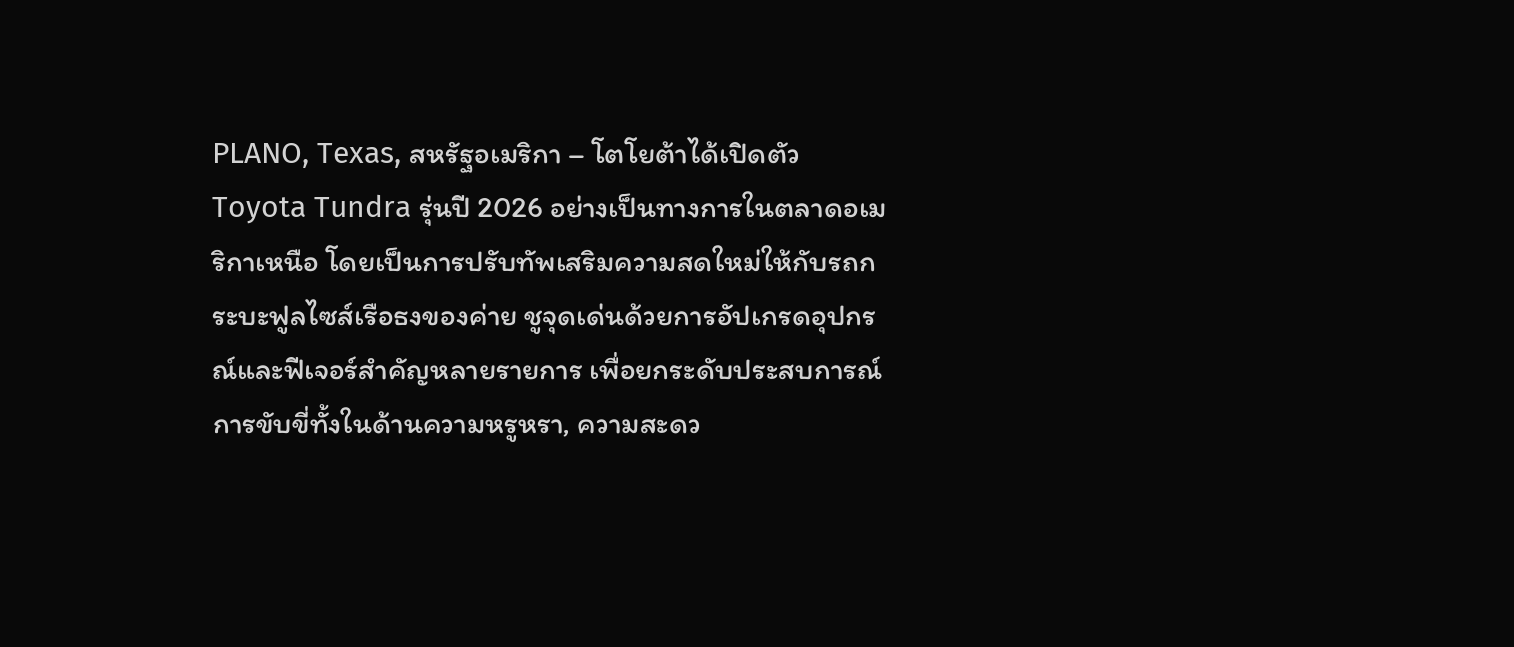PLANO, Texas, สหรัฐอเมริกา – โตโยต้าได้เปิดตัว Toyota Tundra รุ่นปี 2026 อย่างเป็นทางการในตลาดอเมริกาเหนือ โดยเป็นการปรับทัพเสริมความสดใหม่ให้กับรถกระบะฟูลไซส์เรือธงของค่าย ชูจุดเด่นด้วยการอัปเกรดอุปกรณ์และฟีเจอร์สำคัญหลายรายการ เพื่อยกระดับประสบการณ์การขับขี่ทั้งในด้านความหรูหรา, ความสะดว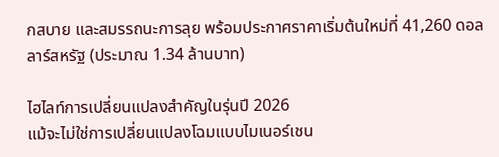กสบาย และสมรรถนะการลุย พร้อมประกาศราคาเริ่มต้นใหม่ที่ 41,260 ดอลลาร์สหรัฐ (ประมาณ 1.34 ล้านบาท)

ไฮไลท์การเปลี่ยนแปลงสำคัญในรุ่นปี 2026
แม้จะไม่ใช่การเปลี่ยนแปลงโฉมแบบไมเนอร์เชน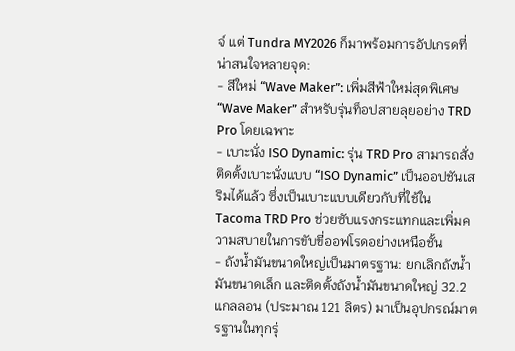จ์ แต่ Tundra MY2026 ก็มาพร้อมการอัปเกรดที่น่าสนใจหลายจุด:
- สีใหม่ “Wave Maker”: เพิ่มสีฟ้าใหม่สุดพิเศษ “Wave Maker” สำหรับรุ่นท็อปสายลุยอย่าง TRD Pro โดยเฉพาะ
- เบาะนั่ง ISO Dynamic: รุ่น TRD Pro สามารถสั่งติดตั้งเบาะนั่งแบบ “ISO Dynamic” เป็นออปชันเสริมได้แล้ว ซึ่งเป็นเบาะแบบเดียวกับที่ใช้ใน Tacoma TRD Pro ช่วยซับแรงกระแทกและเพิ่มความสบายในการขับขี่ออฟโรดอย่างเหนือชั้น
- ถังน้ำมันขนาดใหญ่เป็นมาตรฐาน: ยกเลิกถังน้ำมันขนาดเล็ก และติดตั้งถังน้ำมันขนาดใหญ่ 32.2 แกลลอน (ประมาณ 121 ลิตร) มาเป็นอุปกรณ์มาตรฐานในทุกรุ่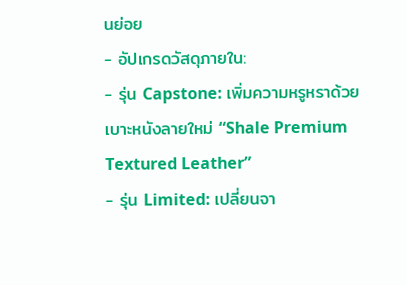นย่อย
- อัปเกรดวัสดุภายใน:
- รุ่น Capstone: เพิ่มความหรูหราด้วยเบาะหนังลายใหม่ “Shale Premium Textured Leather”
- รุ่น Limited: เปลี่ยนจา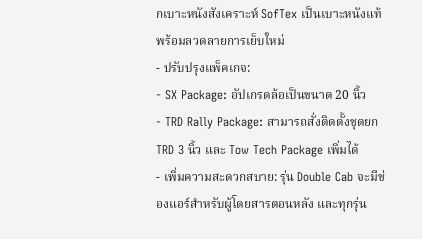กเบาะหนังสังเคราะห์ SofTex เป็นเบาะหนังแท้ พร้อมลวดลายการเย็บใหม่
- ปรับปรุงแพ็คเกจ:
- SX Package: อัปเกรดล้อเป็นขนาด 20 นิ้ว
- TRD Rally Package: สามารถสั่งติดตั้งชุดยก TRD 3 นิ้ว และ Tow Tech Package เพิ่มได้
- เพิ่มความสะดวกสบาย: รุ่น Double Cab จะมีช่องแอร์สำหรับผู้โดยสารตอนหลัง และทุกรุ่น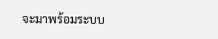จะมาพร้อมระบบ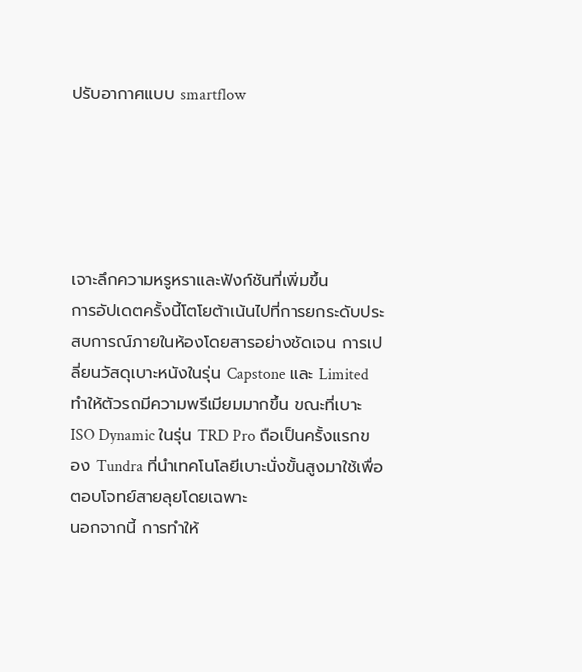ปรับอากาศแบบ smartflow





เจาะลึกความหรูหราและฟังก์ชันที่เพิ่มขึ้น
การอัปเดตครั้งนี้โตโยต้าเน้นไปที่การยกระดับประสบการณ์ภายในห้องโดยสารอย่างชัดเจน การเปลี่ยนวัสดุเบาะหนังในรุ่น Capstone และ Limited ทำให้ตัวรถมีความพรีเมียมมากขึ้น ขณะที่เบาะ ISO Dynamic ในรุ่น TRD Pro ถือเป็นครั้งแรกของ Tundra ที่นำเทคโนโลยีเบาะนั่งขั้นสูงมาใช้เพื่อตอบโจทย์สายลุยโดยเฉพาะ
นอกจากนี้ การทำให้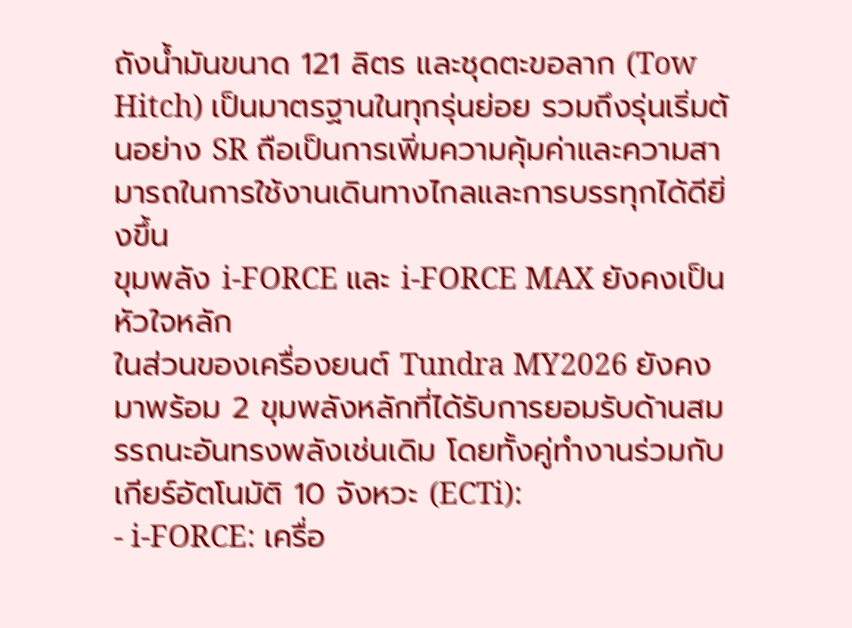ถังน้ำมันขนาด 121 ลิตร และชุดตะขอลาก (Tow Hitch) เป็นมาตรฐานในทุกรุ่นย่อย รวมถึงรุ่นเริ่มต้นอย่าง SR ถือเป็นการเพิ่มความคุ้มค่าและความสามารถในการใช้งานเดินทางไกลและการบรรทุกได้ดียิ่งขึ้น
ขุมพลัง i-FORCE และ i-FORCE MAX ยังคงเป็นหัวใจหลัก
ในส่วนของเครื่องยนต์ Tundra MY2026 ยังคงมาพร้อม 2 ขุมพลังหลักที่ได้รับการยอมรับด้านสมรรถนะอันทรงพลังเช่นเดิม โดยทั้งคู่ทำงานร่วมกับเกียร์อัตโนมัติ 10 จังหวะ (ECTi):
- i-FORCE: เครื่อ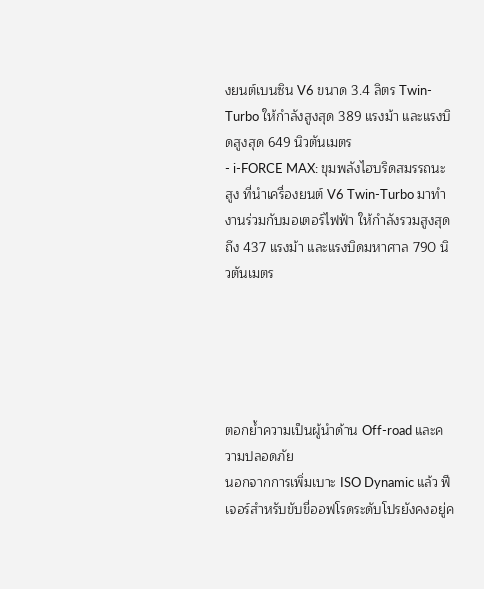งยนต์เบนซิน V6 ขนาด 3.4 ลิตร Twin-Turbo ให้กำลังสูงสุด 389 แรงม้า และแรงบิดสูงสุด 649 นิวตันเมตร
- i-FORCE MAX: ขุมพลังไฮบริดสมรรถนะสูง ที่นำเครื่องยนต์ V6 Twin-Turbo มาทำงานร่วมกับมอเตอร์ไฟฟ้า ให้กำลังรวมสูงสุดถึง 437 แรงม้า และแรงบิดมหาศาล 790 นิวตันเมตร





ตอกย้ำความเป็นผู้นำด้าน Off-road และความปลอดภัย
นอกจากการเพิ่มเบาะ ISO Dynamic แล้ว ฟีเจอร์สำหรับขับขี่ออฟโรดระดับโปรยังคงอยู่ค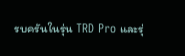รบครันในรุ่น TRD Pro และรุ่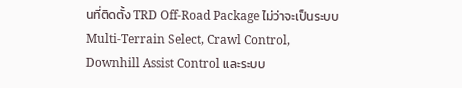นที่ติดตั้ง TRD Off-Road Package ไม่ว่าจะเป็นระบบ Multi-Terrain Select, Crawl Control, Downhill Assist Control และระบบ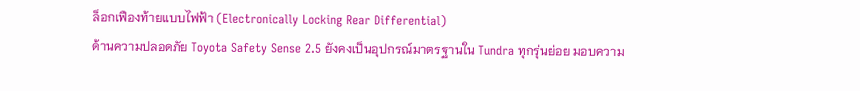ล็อกเฟืองท้ายแบบไฟฟ้า (Electronically Locking Rear Differential)
ด้านความปลอดภัย Toyota Safety Sense 2.5 ยังคงเป็นอุปกรณ์มาตรฐานใน Tundra ทุกรุ่นย่อย มอบความ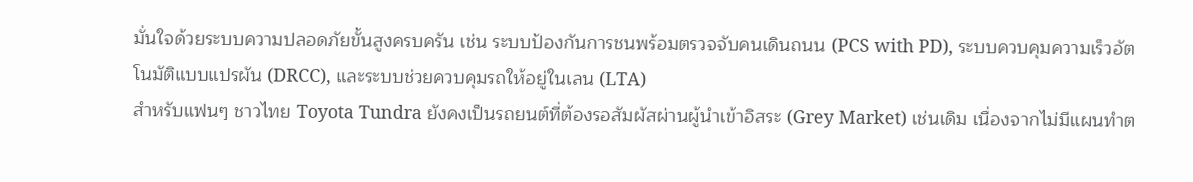มั่นใจด้วยระบบความปลอดภัยขั้นสูงครบครัน เช่น ระบบป้องกันการชนพร้อมตรวจจับคนเดินถนน (PCS with PD), ระบบควบคุมความเร็วอัตโนมัติแบบแปรผัน (DRCC), และระบบช่วยควบคุมรถให้อยู่ในเลน (LTA)
สำหรับแฟนๆ ชาวไทย Toyota Tundra ยังคงเป็นรถยนต์ที่ต้องรอสัมผัสผ่านผู้นำเข้าอิสระ (Grey Market) เช่นเดิม เนื่องจากไม่มีแผนทำต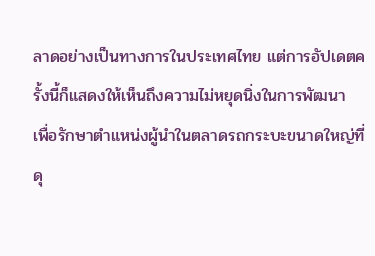ลาดอย่างเป็นทางการในประเทศไทย แต่การอัปเดตครั้งนี้ก็แสดงให้เห็นถึงความไม่หยุดนิ่งในการพัฒนา เพื่อรักษาตำแหน่งผู้นำในตลาดรถกระบะขนาดใหญ่ที่ดุ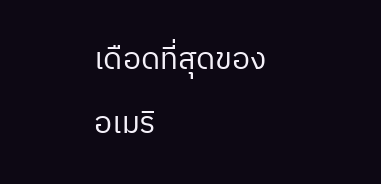เดือดที่สุดของอเมริ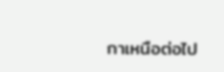กาเหนือต่อไป